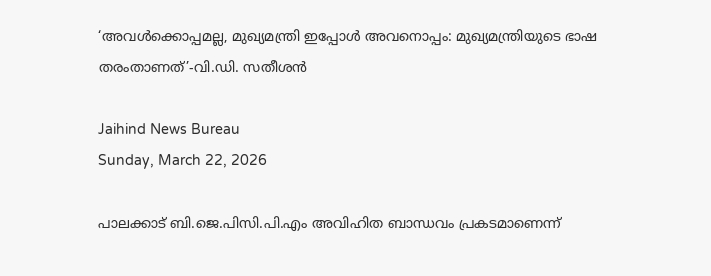‘അവൾക്കൊപ്പമല്ല, മുഖ്യമന്ത്രി ഇപ്പോൾ അവനൊപ്പം: മുഖ്യമന്ത്രിയുടെ ഭാഷ തരംതാണത്’-വി.ഡി. സതീശൻ

Jaihind News Bureau
Sunday, March 22, 2026

പാലക്കാട് ബി.ജെ.പിസി.പി.എം അവിഹിത ബാന്ധവം പ്രകടമാണെന്ന്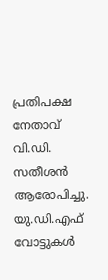പ്രതിപക്ഷ നേതാവ് വി.ഡി. സതീശന്‍ ആരോപിച്ചു. യു.ഡി.എഫ് വോട്ടുകള്‍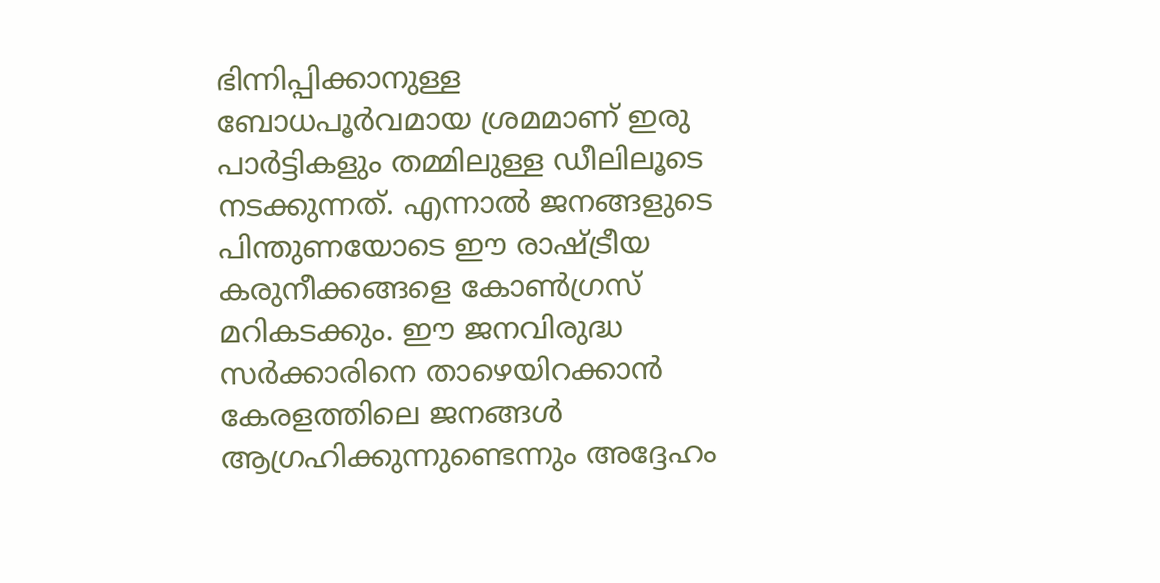ഭിന്നിപ്പിക്കാനുള്ള ബോധപൂര്‍വമായ ശ്രമമാണ് ഇരു പാര്‍ട്ടികളും തമ്മിലുള്ള ഡീലിലൂടെ നടക്കുന്നത്. എന്നാല്‍ ജനങ്ങളുടെ പിന്തുണയോടെ ഈ രാഷ്ട്രീയ കരുനീക്കങ്ങളെ കോണ്‍ഗ്രസ് മറികടക്കും. ഈ ജനവിരുദ്ധ സര്‍ക്കാരിനെ താഴെയിറക്കാന്‍ കേരളത്തിലെ ജനങ്ങള്‍ ആഗ്രഹിക്കുന്നുണ്ടെന്നും അദ്ദേഹം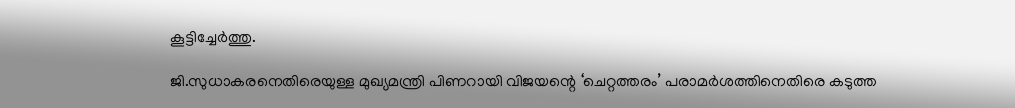കൂട്ടിച്ചേര്‍ത്തു.

ജി.സുധാകരനെതിരെയുള്ള മുഖ്യമന്ത്രി പിണറായി വിജയന്റെ ‘ചെറ്റത്തരം’ പരാമര്‍ശത്തിനെതിരെ കടുത്ത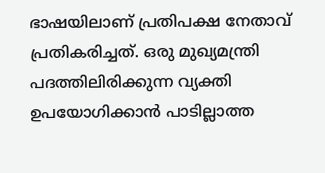ഭാഷയിലാണ് പ്രതിപക്ഷ നേതാവ് പ്രതികരിച്ചത്. ഒരു മുഖ്യമന്ത്രി പദത്തിലിരിക്കുന്ന വ്യക്തി ഉപയോഗിക്കാന്‍ പാടില്ലാത്ത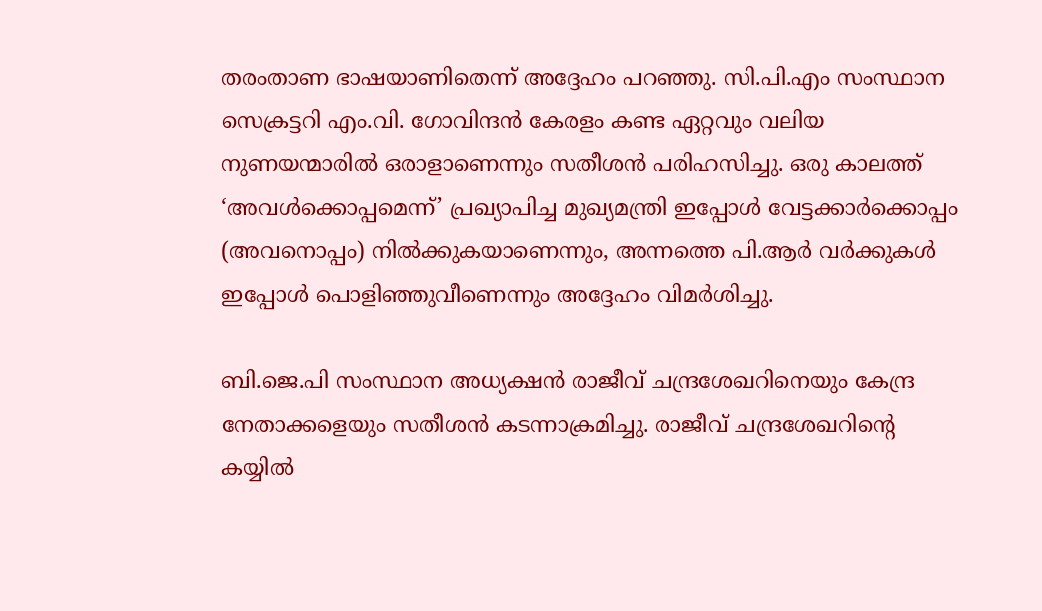തരംതാണ ഭാഷയാണിതെന്ന് അദ്ദേഹം പറഞ്ഞു. സി.പി.എം സംസ്ഥാന സെക്രട്ടറി എം.വി. ഗോവിന്ദന്‍ കേരളം കണ്ട ഏറ്റവും വലിയ നുണയന്മാരില്‍ ഒരാളാണെന്നും സതീശന്‍ പരിഹസിച്ചു. ഒരു കാലത്ത് ‘അവള്‍ക്കൊപ്പമെന്ന്’ പ്രഖ്യാപിച്ച മുഖ്യമന്ത്രി ഇപ്പോള്‍ വേട്ടക്കാര്‍ക്കൊപ്പം (അവനൊപ്പം) നില്‍ക്കുകയാണെന്നും, അന്നത്തെ പി.ആര്‍ വര്‍ക്കുകള്‍ ഇപ്പോള്‍ പൊളിഞ്ഞുവീണെന്നും അദ്ദേഹം വിമര്‍ശിച്ചു.

ബി.ജെ.പി സംസ്ഥാന അധ്യക്ഷന്‍ രാജീവ് ചന്ദ്രശേഖറിനെയും കേന്ദ്ര നേതാക്കളെയും സതീശന്‍ കടന്നാക്രമിച്ചു. രാജീവ് ചന്ദ്രശേഖറിന്റെ കയ്യില്‍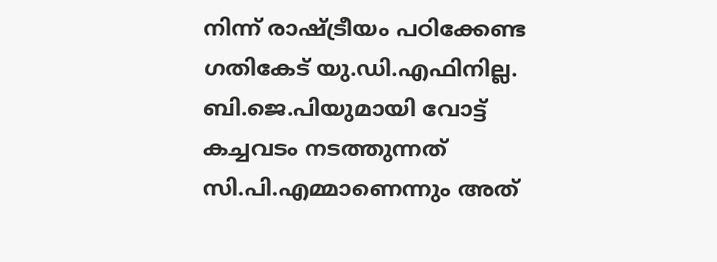നിന്ന് രാഷ്ട്രീയം പഠിക്കേണ്ട ഗതികേട് യു.ഡി.എഫിനില്ല. ബി.ജെ.പിയുമായി വോട്ട് കച്ചവടം നടത്തുന്നത് സി.പി.എമ്മാണെന്നും അത്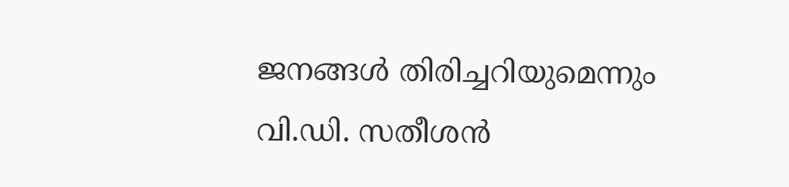ജനങ്ങള്‍ തിരിച്ചറിയുമെന്നും വി.ഡി. സതീശന്‍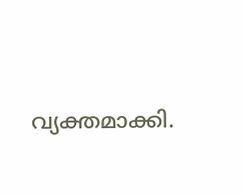വ്യക്തമാക്കി.